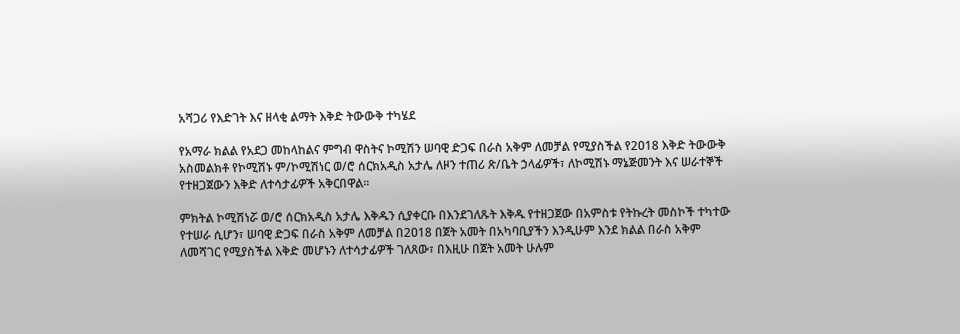አሻጋሪ የእድገት እና ዘላቂ ልማት እቅድ ትውውቅ ተካሄደ

የአማራ ክልል የአደጋ መከላከልና ምግብ ዋስትና ኮሚሽን ሠባዊ ድጋፍ በራስ አቅም ለመቻል የሚያስችል የ2ዐ18 እቅድ ትውውቅ አስመልክቶ የኮሚሽኑ ም/ኮሚሽነር ወ/ሮ ሰርክአዲስ አታሌ ለዞን ተጠሪ ጽ/ቤት ኃላፊዎች፣ ለኮሚሽኑ ማኔጅመንት እና ሠራተኞች የተዘጋጀውን እቅድ ለተሳታፊዎች አቅርበዋል፡፡

ምክትል ኮሚሽነሯ ወ/ሮ ሰርክአዲስ አታሌ እቅዱን ሲያቀርቡ በእንደገለጹት እቅዱ የተዘጋጀው በአምስቱ የትኩረት መስኮች ተካተው የተሠራ ሲሆን፣ ሠባዊ ድጋፍ በራስ አቅም ለመቻል በ2ዐ18 በጀት አመት በአካባቢያችን እንዲሁም እንደ ክልል በራስ አቅም ለመሻገር የሚያስችል እቅድ መሆኑን ለተሳታፊዎች ገለጸው፣ በእዚሁ በጀት አመት ሁሉም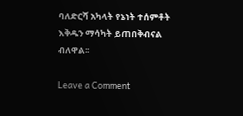ባለድርሻ አካላት የኔነት ተሰምቶት እቅዱን ማሳካት ይጠበቅብናል ብለዋል፡፡

Leave a Comment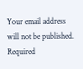Your email address will not be published. Required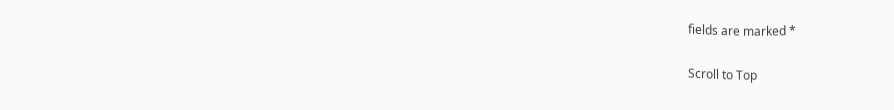fields are marked *

Scroll to Top